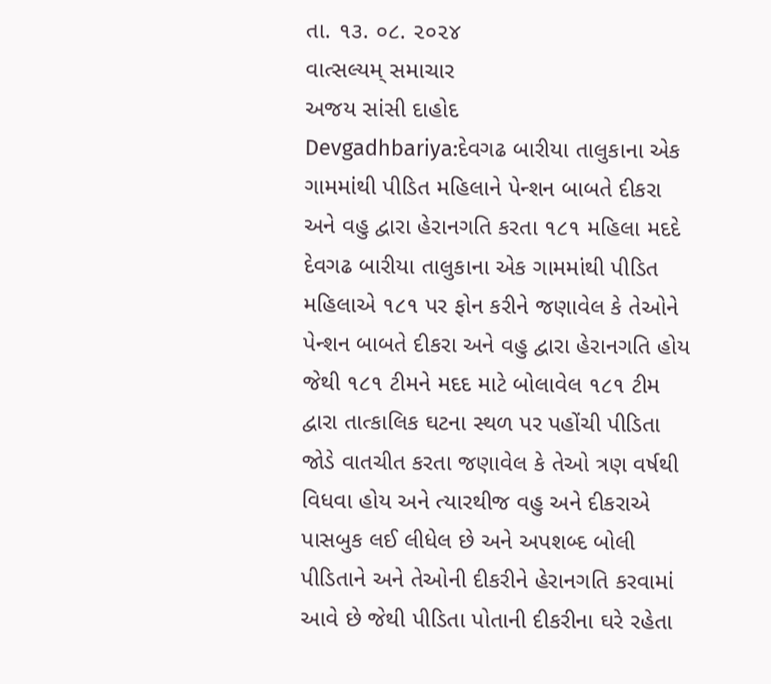તા. ૧૩. ૦૮. ૨૦૨૪
વાત્સલ્યમ્ સમાચાર
અજય સાંસી દાહોદ
Devgadhbariya:દેવગઢ બારીયા તાલુકાના એક ગામમાંથી પીડિત મહિલાને પેન્શન બાબતે દીકરા અને વહુ દ્વારા હેરાનગતિ કરતા ૧૮૧ મહિલા મદદે
દેવગઢ બારીયા તાલુકાના એક ગામમાંથી પીડિત મહિલાએ ૧૮૧ પર ફોન કરીને જણાવેલ કે તેઓને પેન્શન બાબતે દીકરા અને વહુ દ્વારા હેરાનગતિ હોય જેથી ૧૮૧ ટીમને મદદ માટે બોલાવેલ ૧૮૧ ટીમ દ્વારા તાત્કાલિક ઘટના સ્થળ પર પહોંચી પીડિતા જોડે વાતચીત કરતા જણાવેલ કે તેઓ ત્રણ વર્ષથી વિધવા હોય અને ત્યારથીજ વહુ અને દીકરાએ પાસબુક લઈ લીધેલ છે અને અપશબ્દ બોલી પીડિતાને અને તેઓની દીકરીને હેરાનગતિ કરવામાં આવે છે જેથી પીડિતા પોતાની દીકરીના ઘરે રહેતા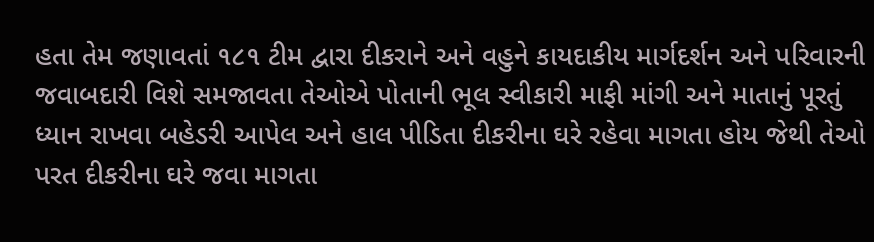હતા તેમ જણાવતાં ૧૮૧ ટીમ દ્વારા દીકરાને અને વહુને કાયદાકીય માર્ગદર્શન અને પરિવારની જવાબદારી વિશે સમજાવતા તેઓએ પોતાની ભૂલ સ્વીકારી માફી માંગી અને માતાનું પૂરતું ધ્યાન રાખવા બહેડરી આપેલ અને હાલ પીડિતા દીકરીના ઘરે રહેવા માગતા હોય જેથી તેઓ પરત દીકરીના ઘરે જવા માગતા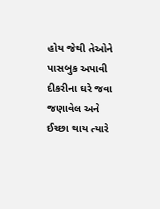હોય જેથી તેઓને પાસબુક અપાવી દીકરીના ઘરે જવા જણાવેલ અને ઈચ્છા થાય ત્યારે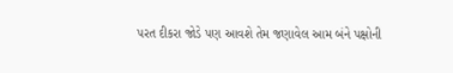પરત દીકરા જોડે પણ આવશે તેમ જણાવેલ આમ બંને પક્ષોની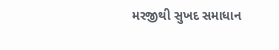મરજીથી સુખદ સમાધાન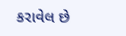કરાવેલ છે